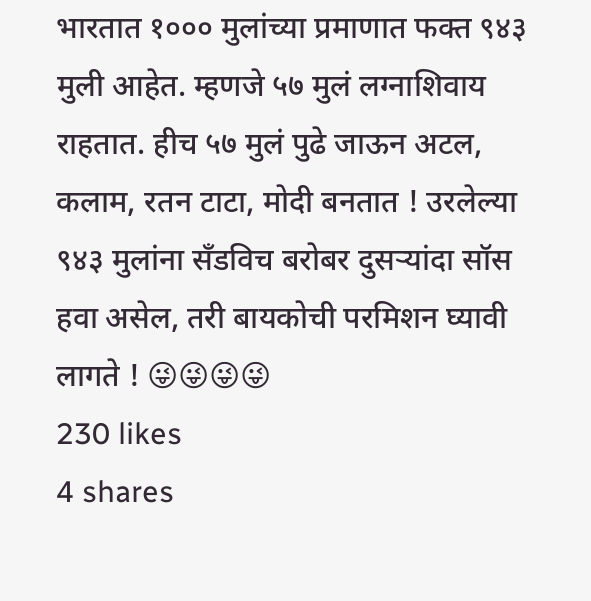भारतात १००० मुलांच्या प्रमाणात फक्त ९४३ मुली आहेत. म्हणजे ५७ मुलं लग्नाशिवाय राहतात. हीच ५७ मुलं पुढे जाऊन अटल, कलाम, रतन टाटा, मोदी बनतात ! उरलेल्या ९४३ मुलांना सँडविच बरोबर दुसऱ्यांदा सॉस हवा असेल, तरी बायकोची परमिशन घ्यावी लागते ! 😜😜😜😜
230 likes
4 shares